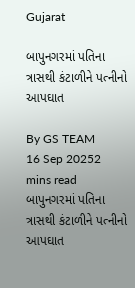Gujarat

બાપુનગરમાં પતિના ત્રાસથી કંટાળીને પત્નીનો આપઘાત

By GS TEAM
16 Sep 20252 mins read
બાપુનગરમાં પતિના ત્રાસથી કંટાળીને પત્નીનો આપઘાત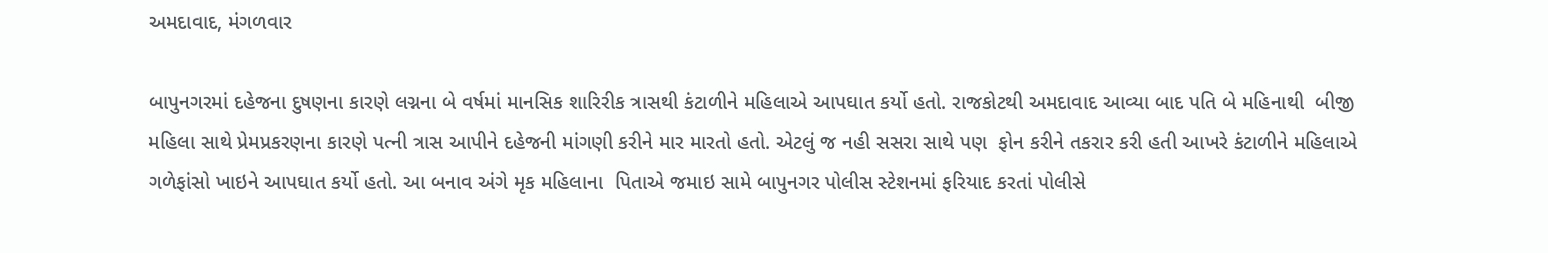અમદાવાદ, મંગળવાર

બાપુનગરમાં દહેજના દુષણના કારણે લગ્નના બે વર્ષમાં માનસિક શારિરીક ત્રાસથી કંટાળીને મહિલાએ આપઘાત કર્યો હતો. રાજકોટથી અમદાવાદ આવ્યા બાદ પતિ બે મહિનાથી  બીજી મહિલા સાથે પ્રેમપ્રકરણના કારણે પત્ની ત્રાસ આપીને દહેજની માંગણી કરીને માર મારતો હતો. એટલું જ નહી સસરા સાથે પણ  ફોન કરીને તકરાર કરી હતી આખરે કંટાળીને મહિલાએ ગળેફાંસો ખાઇને આપઘાત કર્યો હતો. આ બનાવ અંગે મૃક મહિલાના  પિતાએ જમાઇ સામે બાપુનગર પોલીસ સ્ટેશનમાં ફરિયાદ કરતાં પોલીસે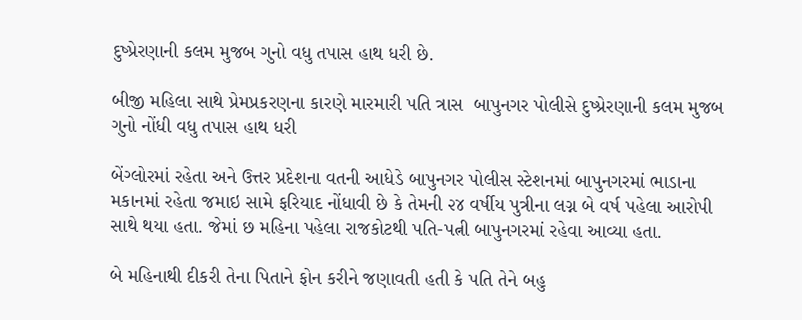દુષ્પ્રેરણાની કલમ મુજબ ગુનો વધુ તપાસ હાથ ધરી છે.

બીજી મહિલા સાથે પ્રેમપ્રકરણના કારણે મારમારી પતિ ત્રાસ  બાપુનગર પોલીસે દુષ્પ્રેરણાની કલમ મુજબ ગુનો નોંધી વધુ તપાસ હાથ ધરી

બેંગ્લોરમાં રહેતા અને ઉત્તર પ્રદેશના વતની આધેડે બાપુનગર પોલીસ સ્ટેશનમાં બાપુનગરમાં ભાડાના મકાનમાં રહેતા જમાઇ સામે ફરિયાદ નોંધાવી છે કે તેમની ૨૪ વર્ષીય પુત્રીના લગ્ન બે વર્ષ પહેલા આરોપી સાથે થયા હતા. જેમાં છ મહિના પહેલા રાજકોટથી પતિ-પત્ની બાપુનગરમાં રહેવા આવ્યા હતા.

બે મહિનાથી દીકરી તેના પિતાને ફોન કરીને જણાવતી હતી કે પતિ તેને બહુ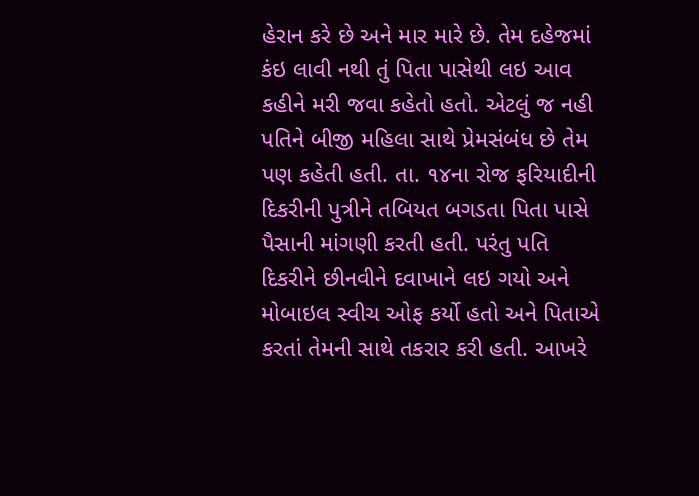હેરાન કરે છે અને માર મારે છે. તેમ દહેજમાં કંઇ લાવી નથી તું પિતા પાસેથી લઇ આવ કહીને મરી જવા કહેતો હતો. એટલું જ નહી પતિને બીજી મહિલા સાથે પ્રેમસંબંધ છે તેમ પણ કહેતી હતી. તા. ૧૪ના રોજ ફરિયાદીની દિકરીની પુત્રીને તબિયત બગડતા પિતા પાસે પૈસાની માંગણી કરતી હતી. પરંતુ પતિ દિકરીને છીનવીને દવાખાને લઇ ગયો અને મોબાઇલ સ્વીચ ઓફ કર્યો હતો અને પિતાએ કરતાં તેમની સાથે તકરાર કરી હતી. આખરે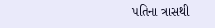પતિના ત્રાસથી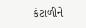કંટાળીને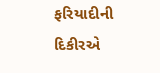ફરિયાદીની દિકીરએ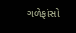ગળેફાંસો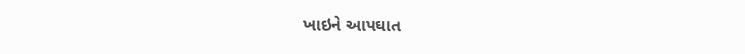ખાઇને આપઘાત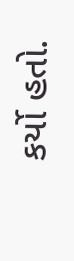કર્યો હતો.